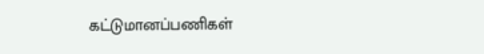கட்டுமானப்பணிகள்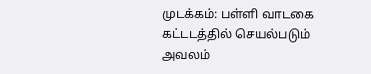முடக்கம்: பள்ளி வாடகை கட்டடத்தில் செயல்படும் அவலம்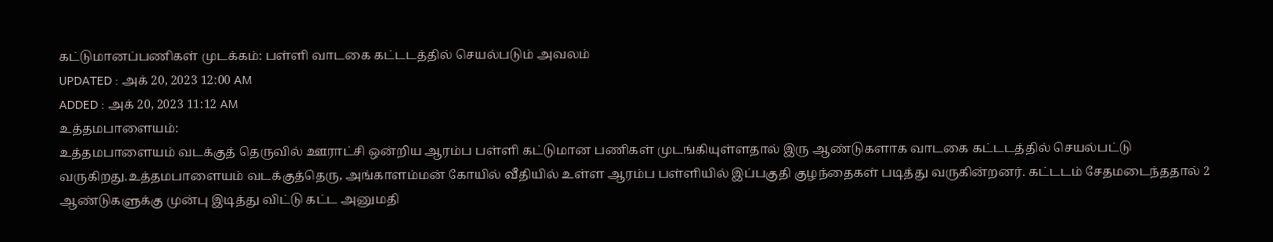கட்டுமானப்பணிகள் முடக்கம்: பள்ளி வாடகை கட்டடத்தில் செயல்படும் அவலம்
UPDATED : அக் 20, 2023 12:00 AM
ADDED : அக் 20, 2023 11:12 AM
உத்தமபாளையம்:
உத்தமபாளையம் வடக்குத் தெருவில் ஊராட்சி ஒன்றிய ஆரம்ப பள்ளி கட்டுமான பணிகள் முடங்கியுள்ளதால் இரு ஆண்டுகளாக வாடகை கட்டடத்தில் செயல்பட்டு வருகிறது.உத்தமபாளையம் வடக்குத்தெரு, அங்காளம்மன் கோயில் வீதியில் உள்ள ஆரம்ப பள்ளியில் இப்பகுதி குழந்தைகள் படித்து வருகின்றனர். கட்டடம் சேதமடைந்ததால் 2 ஆண்டுகளுக்கு முன்பு இடித்து விட்டு கட்ட அனுமதி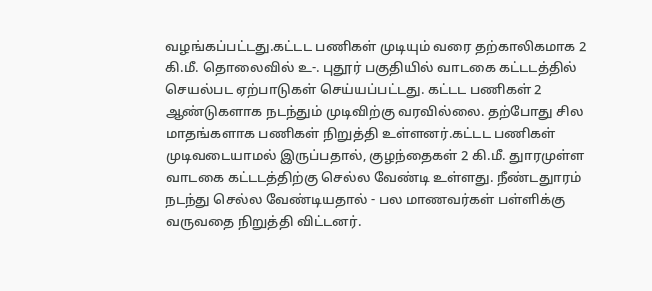வழங்கப்பட்டது.கட்டட பணிகள் முடியும் வரை தற்காலிகமாக 2 கி.மீ. தொலைவில் உ-. புதூர் பகுதியில் வாடகை கட்டடத்தில் செயல்பட ஏற்பாடுகள் செய்யப்பட்டது. கட்டட பணிகள் 2 ஆண்டுகளாக நடந்தும் முடிவிற்கு வரவில்லை. தற்போது சில மாதங்களாக பணிகள் நிறுத்தி உள்ளனர்.கட்டட பணிகள் முடிவடையாமல் இருப்பதால், குழந்தைகள் 2 கி.மீ. துாரமுள்ள வாடகை கட்டடத்திற்கு செல்ல வேண்டி உள்ளது. நீண்டதுாரம் நடந்து செல்ல வேண்டியதால் - பல மாணவர்கள் பள்ளிக்கு வருவதை நிறுத்தி விட்டனர்.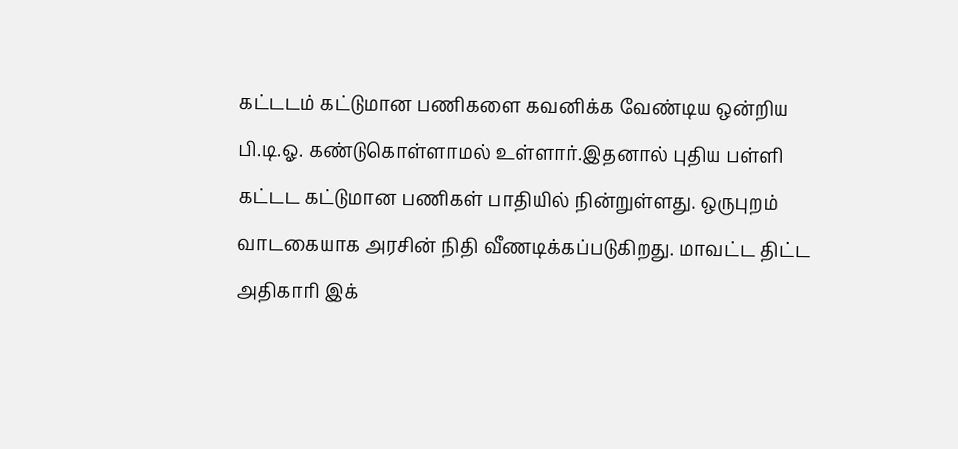கட்டடம் கட்டுமான பணிகளை கவனிக்க வேண்டிய ஒன்றிய பி.டி.ஓ. கண்டுகொள்ளாமல் உள்ளார்.இதனால் புதிய பள்ளி கட்டட கட்டுமான பணிகள் பாதியில் நின்றுள்ளது. ஒருபுறம் வாடகையாக அரசின் நிதி வீணடிக்கப்படுகிறது. மாவட்ட திட்ட அதிகாரி இக்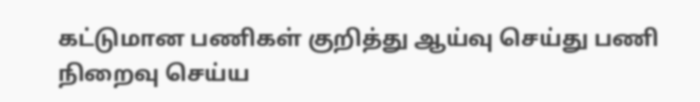கட்டுமான பணிகள் குறித்து ஆய்வு செய்து பணி நிறைவு செய்ய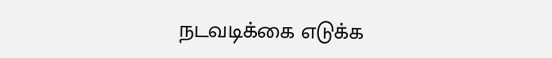நடவடிக்கை எடுக்க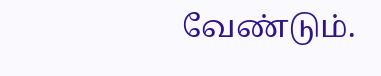வேண்டும்.